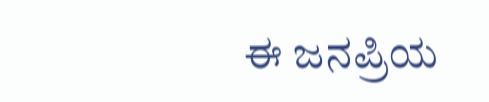ಈ ಜನಪ್ರಿಯ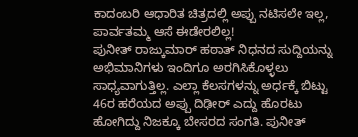ಕಾದಂಬರಿ ಆಧಾರಿತ ಚಿತ್ರದಲ್ಲಿ ಅಪ್ಪು ನಟಿಸಲೇ ಇಲ್ಲ, ಪಾರ್ವತಮ್ಮ ಆಸೆ ಈಡೇರಲಿಲ್ಲ!
ಪುನೀತ್ ರಾಜ್ಕುಮಾರ್ ಹಠಾತ್ ನಿಧನದ ಸುದ್ದಿಯನ್ನು ಅಭಿಮಾನಿಗಳು ಇಂದಿಗೂ ಅರಗಿಸಿಕೊಳ್ಳಲು ಸಾಧ್ಯವಾಗುತ್ತಿಲ್ಲ. ಎಲ್ಲಾ ಕೆಲಸಗಳನ್ನು ಅರ್ಧಕ್ಕೆ ಬಿಟ್ಟು 46ರ ಹರೆಯದ ಅಪ್ಪು ದಿಢೀರ್ ಎದ್ದು ಹೊರಟು ಹೋಗಿದ್ದು ನಿಜಕ್ಕೂ ಬೇಸರದ ಸಂಗತಿ. ಪುನೀತ್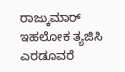ರಾಜ್ಕುಮಾರ್ ಇಹಲೋಕ ತ್ಯಜಿಸಿ ಎರಡೂವರೆ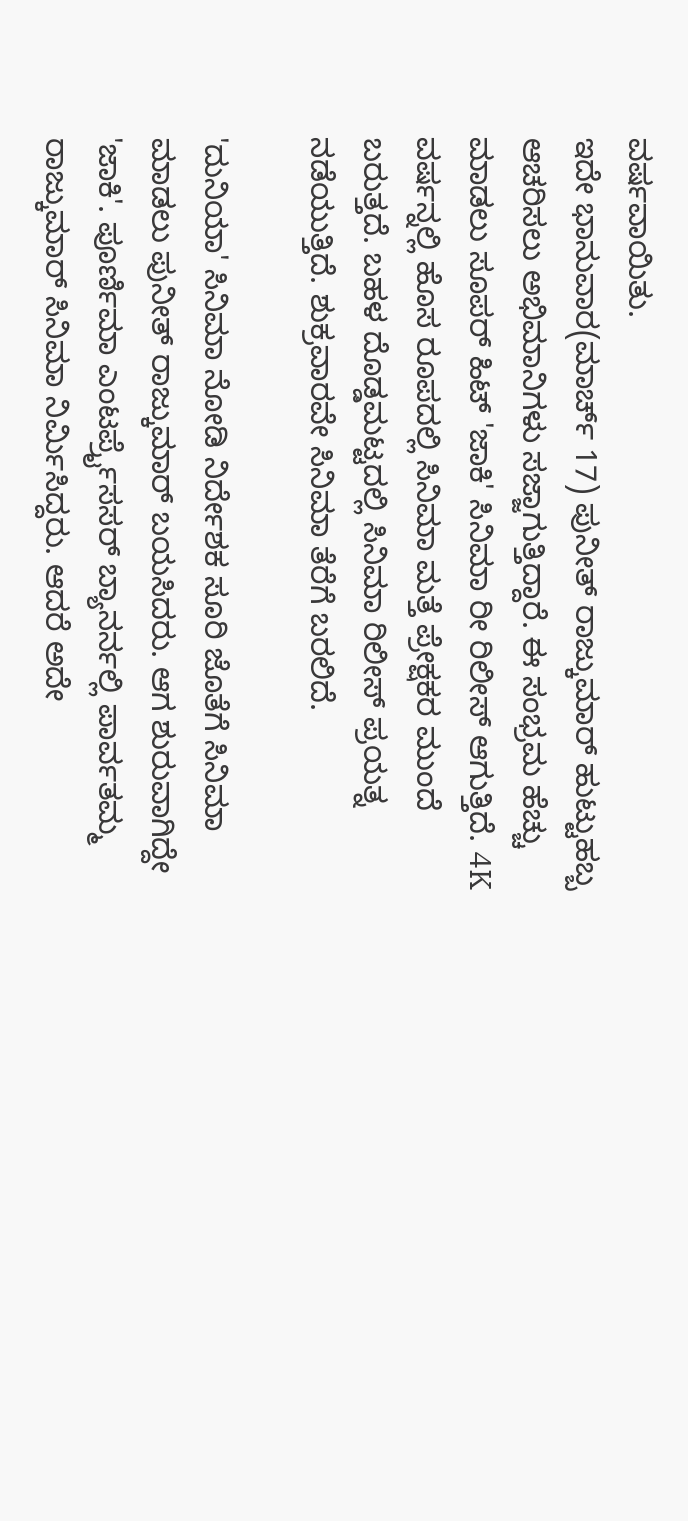ವರ್ಷವಾಯಿತು.
ಇದೇ ಭಾನುವಾರ(ಮಾರ್ಚ್ 17) ಪುನೀತ್ ರಾಜ್ಕುಮಾರ್ ಹುಟ್ಟುಹಬ್ಬ ಆಚರಿಸಲು ಅಭಿಮಾನಿಗಳು ಸಜ್ಜಾಗುತ್ತಿದ್ದಾರೆ. ಈ ಸಂಭ್ರಮ ಹೆಚ್ಚು ಮಾಡಲು ಸೂಪರ್ ಹಿಟ್ 'ಜಾಕಿ' ಸಿನಿಮಾ ರೀ ರಿಲೀಸ್ ಆಗುತ್ತಿದೆ. 4K ವರ್ಷನ್ನಲ್ಲಿ ಹೊಸ ರೂಪದಲ್ಲಿ ಸಿನಿಮಾ ಮತ್ತೆ ಪ್ರೇಕ್ಷಕರ ಮುಂದೆ ಬರುತ್ತದೆ. ಬಹಳ ದೊಡ್ಡಮಟ್ಟದಲ್ಲಿ ಸಿನಿಮಾ ರಿಲೀಸ್ ಪ್ರಯತ್ನ ನಡೆಯುತ್ತಿದೆ. ಶುಕ್ರವಾರವೇ ಸಿನಿಮಾ ತೆರೆಗೆ ಬರಲಿದೆ.

'ದುನಿಯಾ' ಸಿನಿಮಾ ನೋಡಿ ನಿರ್ದೇಶಕ ಸೂರಿ ಜೊತೆಗೆ ಸಿನಿಮಾ ಮಾಡಲು ಪುನೀತ್ ರಾಜ್ಕುಮಾರ್ ಬಯಸಿದರು. ಆಗ ಶುರುವಾಗಿದ್ದೇ 'ಜಾಕಿ'. ಪೂರ್ಣಿಮಾ ಎಂಟರ್ಪ್ರೈಸಸರ್ ಬ್ಯಾನರ್ನಲ್ಲಿ ಪಾರ್ವತಮ್ಮ ರಾಜ್ಕುಮಾರ್ ಸಿನಿಮಾ ನಿರ್ಮಿಸಿದ್ದರು. ಆದರೆ ಅದೇ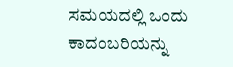ಸಮಯದಲ್ಲಿ ಒಂದು ಕಾದಂಬರಿಯನ್ನು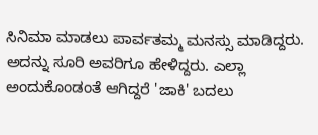ಸಿನಿಮಾ ಮಾಡಲು ಪಾರ್ವತಮ್ಮ ಮನಸ್ಸು ಮಾಡಿದ್ದರು. ಅದನ್ನು ಸೂರಿ ಅವರಿಗೂ ಹೇಳಿದ್ದರು. ಎಲ್ಲಾ ಅಂದುಕೊಂಡಂತೆ ಆಗಿದ್ದರೆ 'ಜಾಕಿ' ಬದಲು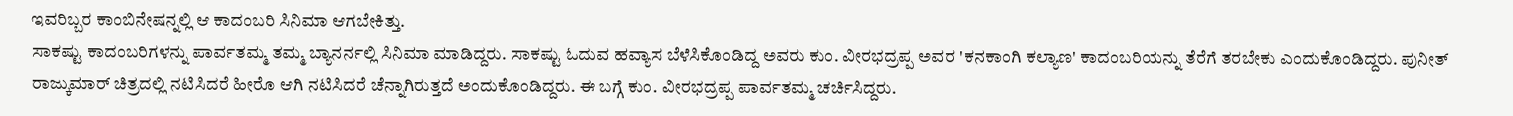ಇವರಿಬ್ಬರ ಕಾಂಬಿನೇಷನ್ನಲ್ಲಿ ಆ ಕಾದಂಬರಿ ಸಿನಿಮಾ ಆಗಬೇಕಿತ್ತು.
ಸಾಕಷ್ಟು ಕಾದಂಬರಿಗಳನ್ನು ಪಾರ್ವತಮ್ಮ ತಮ್ಮ ಬ್ಯಾನರ್ನಲ್ಲಿ ಸಿನಿಮಾ ಮಾಡಿದ್ದರು. ಸಾಕಷ್ಟು ಓದುವ ಹವ್ಯಾಸ ಬೆಳೆಸಿಕೊಂಡಿದ್ದ ಅವರು ಕುಂ. ವೀರಭದ್ರಪ್ಪ ಅವರ 'ಕನಕಾಂಗಿ ಕಲ್ಯಾಣ' ಕಾದಂಬರಿಯನ್ನು ತೆರೆಗೆ ತರಬೇಕು ಎಂದುಕೊಂಡಿದ್ದರು. ಪುನೀತ್ ರಾಜ್ಕುಮಾರ್ ಚಿತ್ರದಲ್ಲಿ ನಟಿಸಿದರೆ ಹೀರೊ ಆಗಿ ನಟಿಸಿದರೆ ಚೆನ್ನಾಗಿರುತ್ತದೆ ಅಂದುಕೊಂಡಿದ್ದರು. ಈ ಬಗ್ಗೆ ಕುಂ. ವೀರಭದ್ರಪ್ಪ ಪಾರ್ವತಮ್ಮ ಚರ್ಚಿಸಿದ್ದರು.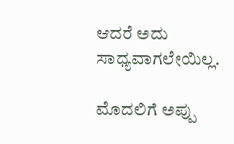ಆದರೆ ಅದು ಸಾಧ್ಯವಾಗಲೇಯಿಲ್ಲ.

ಮೊದಲಿಗೆ ಅಪ್ಪು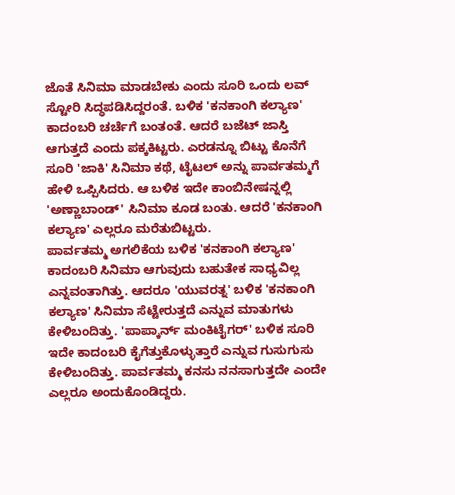ಜೊತೆ ಸಿನಿಮಾ ಮಾಡಬೇಕು ಎಂದು ಸೂರಿ ಒಂದು ಲವ್ ಸ್ಟೋರಿ ಸಿದ್ಧಪಡಿಸಿದ್ದರಂತೆ. ಬಳಿಕ 'ಕನಕಾಂಗಿ ಕಲ್ಯಾಣ' ಕಾದಂಬರಿ ಚರ್ಚೆಗೆ ಬಂತಂತೆ. ಆದರೆ ಬಜೆಟ್ ಜಾಸ್ತಿ ಆಗುತ್ತದೆ ಎಂದು ಪಕ್ಕಕಿಟ್ಟರು. ಎರಡನ್ನೂ ಬಿಟ್ಟು ಕೊನೆಗೆ ಸೂರಿ 'ಜಾಕಿ' ಸಿನಿಮಾ ಕಥೆ, ಟೈಟಲ್ ಅನ್ನು ಪಾರ್ವತಮ್ಮಗೆ ಹೇಳಿ ಒಪ್ಪಿಸಿದರು. ಆ ಬಳಿಕ ಇದೇ ಕಾಂಬಿನೇಷನ್ನಲ್ಲಿ 'ಅಣ್ಣಾಬಾಂಡ್' ಸಿನಿಮಾ ಕೂಡ ಬಂತು. ಆದರೆ 'ಕನಕಾಂಗಿ ಕಲ್ಯಾಣ' ಎಲ್ಲರೂ ಮರೆತುಬಿಟ್ಟರು.
ಪಾರ್ವತಮ್ಮ ಅಗಲಿಕೆಯ ಬಳಿಕ 'ಕನಕಾಂಗಿ ಕಲ್ಯಾಣ' ಕಾದಂಬರಿ ಸಿನಿಮಾ ಆಗುವುದು ಬಹುತೇಕ ಸಾಧ್ಯವಿಲ್ಲ ಎನ್ನವಂತಾಗಿತ್ತು. ಆದರೂ 'ಯುವರತ್ನ' ಬಳಿಕ 'ಕನಕಾಂಗಿ ಕಲ್ಯಾಣ' ಸಿನಿಮಾ ಸೆಟ್ಟೇರುತ್ತದೆ ಎನ್ನುವ ಮಾತುಗಳು ಕೇಳಿಬಂದಿತ್ತು. 'ಪಾಪ್ಕಾರ್ನ್ ಮಂಕಿಟೈಗರ್' ಬಳಿಕ ಸೂರಿ ಇದೇ ಕಾದಂಬರಿ ಕೈಗೆತ್ತುಕೊಳ್ಳುತ್ತಾರೆ ಎನ್ನುವ ಗುಸುಗುಸು ಕೇಳಿಬಂದಿತ್ತು. ಪಾರ್ವತಮ್ಮ ಕನಸು ನನಸಾಗುತ್ತದೇ ಎಂದೇ ಎಲ್ಲರೂ ಅಂದುಕೊಂಡಿದ್ದರು.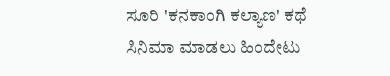ಸೂರಿ 'ಕನಕಾಂಗಿ ಕಲ್ಯಾಣ' ಕಥೆ ಸಿನಿಮಾ ಮಾಡಲು ಹಿಂದೇಟು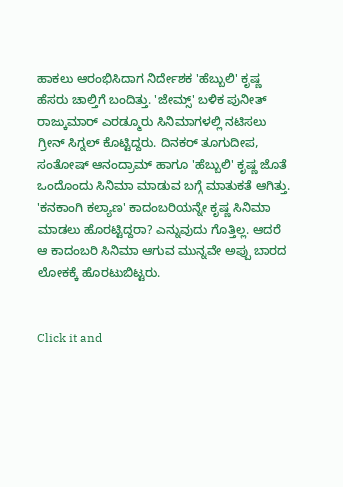ಹಾಕಲು ಆರಂಭಿಸಿದಾಗ ನಿರ್ದೇಶಕ 'ಹೆಬ್ಬುಲಿ' ಕೃಷ್ಣ ಹೆಸರು ಚಾಲ್ತಿಗೆ ಬಂದಿತ್ತು. 'ಜೇಮ್ಸ್' ಬಳಿಕ ಪುನೀತ್ ರಾಜ್ಕುಮಾರ್ ಎರಡ್ಮೂರು ಸಿನಿಮಾಗಳಲ್ಲಿ ನಟಿಸಲು ಗ್ರೀನ್ ಸಿಗ್ನಲ್ ಕೊಟ್ಟಿದ್ದರು. ದಿನಕರ್ ತೂಗುದೀಪ, ಸಂತೋಷ್ ಆನಂದ್ರಾಮ್ ಹಾಗೂ 'ಹೆಬ್ಬುಲಿ' ಕೃಷ್ಣ ಜೊತೆ ಒಂದೊಂದು ಸಿನಿಮಾ ಮಾಡುವ ಬಗ್ಗೆ ಮಾತುಕತೆ ಆಗಿತ್ತು. 'ಕನಕಾಂಗಿ ಕಲ್ಯಾಣ' ಕಾದಂಬರಿಯನ್ನೇ ಕೃಷ್ಣ ಸಿನಿಮಾ ಮಾಡಲು ಹೊರಟ್ಟಿದ್ದರಾ? ಎನ್ನುವುದು ಗೊತ್ತಿಲ್ಲ. ಆದರೆ ಆ ಕಾದಂಬರಿ ಸಿನಿಮಾ ಆಗುವ ಮುನ್ನವೇ ಅಪ್ಪು ಬಾರದ ಲೋಕಕ್ಕೆ ಹೊರಟುಬಿಟ್ಟರು.


Click it and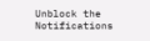Unblock the Notifications